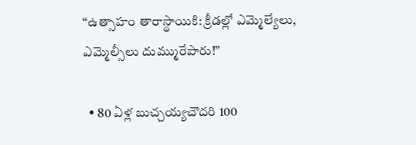“ఉత్సాహం తారాస్థాయికి: క్రీడల్లో ఎమ్మెల్యేలు, ఎమ్మెల్సీలు దుమ్మురేపారు!”

  • 80 ఏళ్ల బుచ్చయ్యచౌదరి 100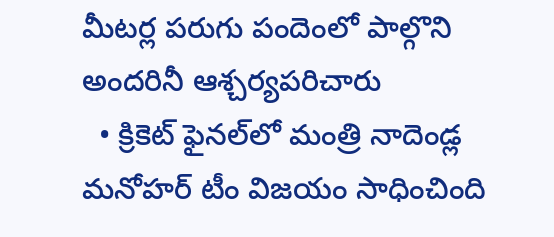మీటర్ల పరుగు పందెంలో పాల్గొని అందరినీ ఆశ్చర్యపరిచారు
  • క్రికెట్ ఫైనల్‌లో మంత్రి నాదెండ్ల మనోహర్ టీం విజయం సాధించింది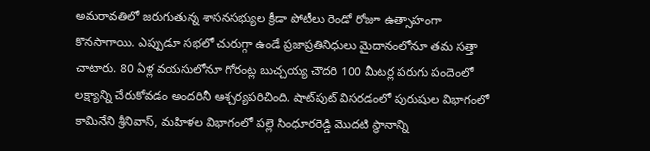అమరావతిలో జరుగుతున్న శాసనసభ్యుల క్రీడా పోటీలు రెండో రోజూ ఉత్సాహంగా కొనసాగాయి. ఎప్పుడూ సభలో చురుగ్గా ఉండే ప్రజాప్రతినిధులు మైదానంలోనూ తమ సత్తా చాటారు. 80 ఏళ్ల వయసులోనూ గోరంట్ల బుచ్చయ్య చౌదరి 100 మీటర్ల పరుగు పందెంలో లక్ష్యాన్ని చేరుకోవడం అందరినీ ఆశ్చర్యపరిచింది. షాట్‌పుట్ విసరడంలో పురుషుల విభాగంలో కామినేని శ్రీనివాస్, మహిళల విభాగంలో పల్లె సింధూరరెడ్డి మొదటి స్థానాన్ని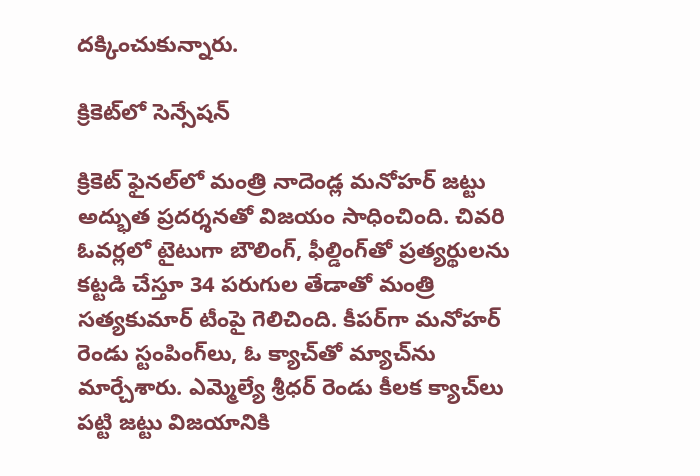దక్కించుకున్నారు.

క్రికెట్‌లో సెన్సేషన్

క్రికెట్ ఫైనల్‌లో మంత్రి నాదెండ్ల మనోహర్ జట్టు అద్భుత ప్రదర్శనతో విజయం సాధించింది. చివరి ఓవర్లలో టైటుగా బౌలింగ్, ఫీల్డింగ్‌తో ప్రత్యర్థులను కట్టడి చేస్తూ 34 పరుగుల తేడాతో మంత్రి సత్యకుమార్ టీంపై గెలిచింది. కీపర్‌గా మనోహర్ రెండు స్టంపింగ్‌లు, ఓ క్యాచ్‌తో మ్యాచ్‌ను మార్చేశారు. ఎమ్మెల్యే శ్రీధర్ రెండు కీలక క్యాచ్‌లు పట్టి జట్టు విజయానికి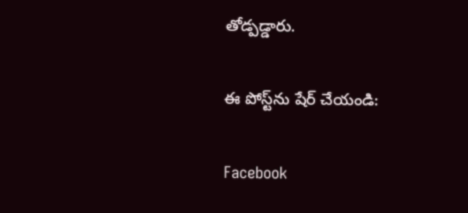తోడ్పడ్డారు.

ఈ పోస్ట్‌ను షేర్ చేయండి:

Facebook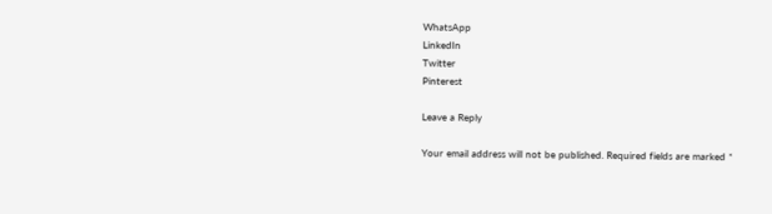WhatsApp
LinkedIn
Twitter
Pinterest

Leave a Reply

Your email address will not be published. Required fields are marked *